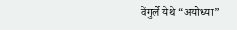वेंगुर्ले येथे “अयोध्या”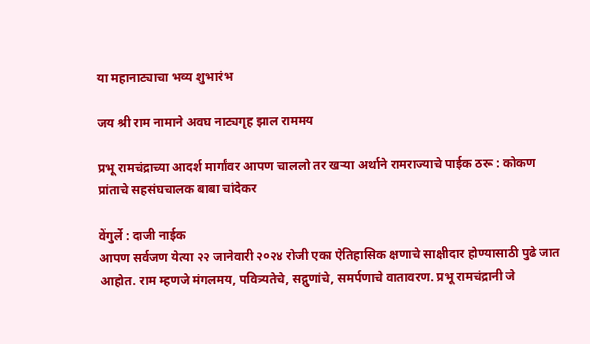या महानाट्याचा भव्य शुभारंभ

जय श्री राम नामाने अवघ नाट्यगृह झाल राममय

प्रभू रामचंद्राच्या आदर्श मार्गांवर आपण चाललो तर खऱ्या अर्थाने रामराज्याचे पाईक ठरू : कोकण प्रांताचे सहसंघचालक बाबा चांदेकर

वेंगुर्ले : दाजी नाईक
आपण सर्वजण येत्या २२ जानेवारी २०२४ रोजी एका ऐतिहासिक क्षणाचे साक्षीदार होण्यासाठी पुढे जात आहोत. राम म्हणजे मंगलमय, पवित्र्यतेचे, सद्गुणांचे, समर्पणाचे वातावरण. प्रभू रामचंद्रानी जे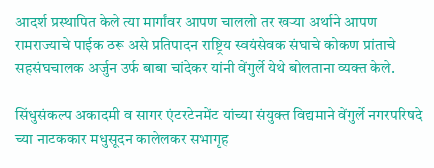आदर्श प्रस्थापित केले त्या मार्गांवर आपण चाललो तर खऱ्या अर्थाने आपण रामराज्याचे पाईक ठरू असे प्रतिपादन राष्ट्रिय स्वयंसेवक संघाचे कोकण प्रांताचे सहसंघचालक अर्जुन उर्फ बाबा चांदेकर यांनी वेंगुर्ले येथे बोलताना व्यक्त केले.

सिंधुसंकल्प अकादमी व सागर एंटरटेनमेंट यांच्या संयुक्त विद्यमाने वेंगुर्ले नगरपरिषदे च्या नाटककार मधुसूदन कालेलकर सभागृह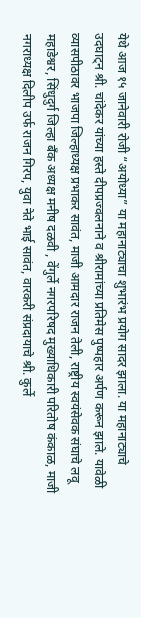येथे आज १५ जानेवारी रोजी “अयोध्या” या महानाट्याचा शुभारंभ प्रयोग सादर झाला. या महानाट्याचे उदघाट्न श्री. चांदेकर यांच्या हस्ते दीपप्रज्वलनाने व श्रीरामांच्या प्रतिमेस पुष्पहार अर्पण करून झाले. यावेळी व्यासपीठावर भाजपा जिल्हाध्यक्ष प्रभाकर सावंत, माजी आमदार राजन तेली, राष्ट्रीय स्वयंसेवक संघाचे लवू महाडेश्वर, सिंधुदुर्ग जिल्हा बँक अध्यक्ष मनीष दळवी , वेंगुर्ले नगरपरिषद मुख्याधिकारी परितोष कंकाळ, माजी नगराध्यक्ष दिलीप उर्फ राजन गिरप, युवा नेते भाई सावंत, वारकरी संप्रदायाचे श्री. कुर्ले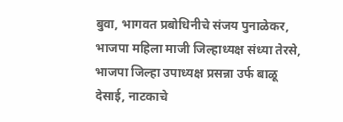बुवा, भागवत प्रबोधिनीचे संजय पुनाळेकर, भाजपा महिला माजी जिल्हाध्यक्ष संध्या तेरसे, भाजपा जिल्हा उपाध्यक्ष प्रसन्ना उर्फ बाळू देसाई, नाटकाचे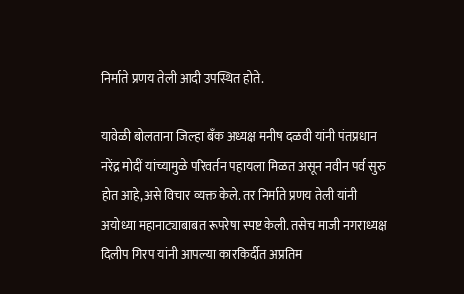निर्माते प्रणय तेली आदी उपस्थित होते.

यावेळी बोलताना जिल्हा बँक अध्यक्ष मनीष दळवी यांनी पंतप्रधान नरेंद्र मोदीं यांच्यामुळे परिवर्तन पहायला मिळत असून नवीन पर्व सुरु होत आहे,असे विचार व्यक्त केले. तर निर्माते प्रणय तेली यांनी अयोध्या महानाट्याबाबत रूपरेषा स्पष्ट केली. तसेच माजी नगराध्यक्ष दिलीप गिरप यांनी आपल्या कारकिर्दीत अप्रतिम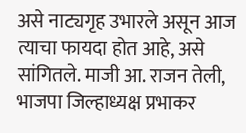असे नाट्यगृह उभारले असून आज त्याचा फायदा होत आहे, असे सांगितले. माजी आ. राजन तेली, भाजपा जिल्हाध्यक्ष प्रभाकर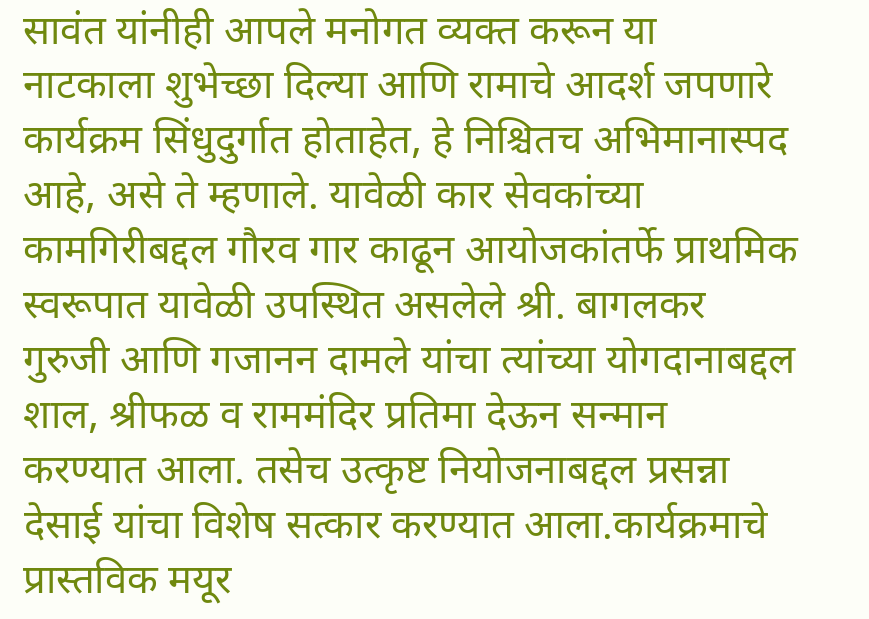सावंत यांनीही आपले मनोगत व्यक्त करून या नाटकाला शुभेच्छा दिल्या आणि रामाचे आदर्श जपणारे कार्यक्रम सिंधुदुर्गात होताहेत, हे निश्चितच अभिमानास्पद आहे, असे ते म्हणाले. यावेळी कार सेवकांच्या कामगिरीबद्दल गौरव गार काढून आयोजकांतर्फे प्राथमिक स्वरूपात यावेळी उपस्थित असलेले श्री. बागलकर गुरुजी आणि गजानन दामले यांचा त्यांच्या योगदानाबद्दल शाल, श्रीफळ व राममंदिर प्रतिमा देऊन सन्मान करण्यात आला. तसेच उत्कृष्ट नियोजनाबद्दल प्रसन्ना देसाई यांचा विशेष सत्कार करण्यात आला.कार्यक्रमाचे प्रास्तविक मयूर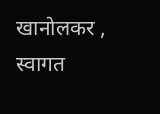खानोलकर , स्वागत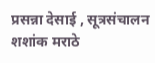प्रसन्ना देसाई , सूत्रसंचालन शशांक मराठे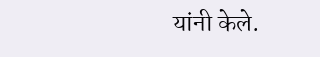यांनी केले.